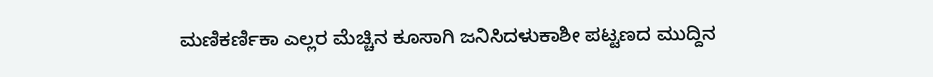ಮಣಿಕರ್ಣಿಕಾ ಎಲ್ಲರ ಮೆಚ್ಚಿನ ಕೂಸಾಗಿ ಜನಿಸಿದಳುಕಾಶೀ ಪಟ್ಟಣದ ಮುದ್ದಿನ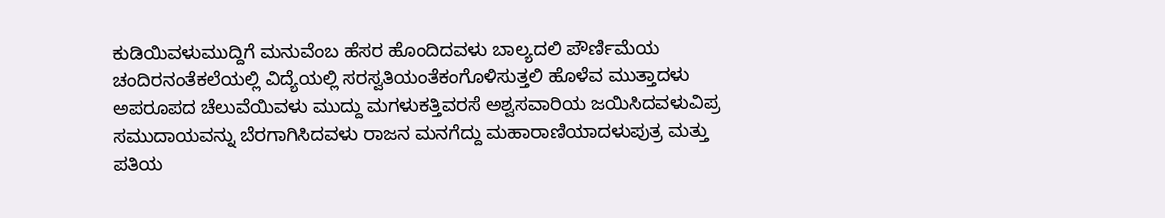ಕುಡಿಯಿವಳುಮುದ್ದಿಗೆ ಮನುವೆಂಬ ಹೆಸರ ಹೊಂದಿದವಳು ಬಾಲ್ಯದಲಿ ಪೌರ್ಣಿಮೆಯ ಚಂದಿರನಂತೆಕಲೆಯಲ್ಲಿ ವಿದ್ಯೆಯಲ್ಲಿ ಸರಸ್ವತಿಯಂತೆಕಂಗೊಳಿಸುತ್ತಲಿ ಹೊಳೆವ ಮುತ್ತಾದಳು ಅಪರೂಪದ ಚೆಲುವೆಯಿವಳು ಮುದ್ದು ಮಗಳುಕತ್ತಿವರಸೆ ಅಶ್ವಸವಾರಿಯ ಜಯಿಸಿದವಳುವಿಪ್ರ ಸಮುದಾಯವನ್ನು ಬೆರಗಾಗಿಸಿದವಳು ರಾಜನ ಮನಗೆದ್ದು ಮಹಾರಾಣಿಯಾದಳುಪುತ್ರ ಮತ್ತು ಪತಿಯ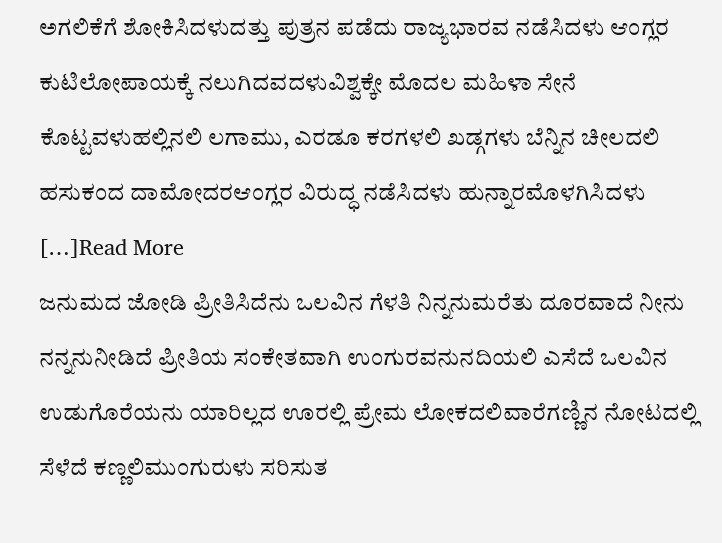ಅಗಲಿಕೆಗೆ ಶೋಕಿಸಿದಳುದತ್ತು ಪುತ್ರನ ಪಡೆದು ರಾಜ್ಯಭಾರವ ನಡೆಸಿದಳು ಆಂಗ್ಲರ ಕುಟಿಲೋಪಾಯಕ್ಕೆ ನಲುಗಿದವದಳುವಿಶ್ವಕ್ಕೇ ಮೊದಲ ಮಹಿಳಾ ಸೇನೆ ಕೊಟ್ಟವಳುಹಲ್ಲಿನಲಿ ಲಗಾಮು, ಎರಡೂ ಕರಗಳಲಿ ಖಡ್ಗಗಳು ಬೆನ್ನಿನ ಚೀಲದಲಿ ಹಸುಕಂದ ದಾಮೋದರಆಂಗ್ಲರ ವಿರುದ್ಧ ನಡೆಸಿದಳು ಹುನ್ನಾರಮೊಳಗಿಸಿದಳು […]Read More
ಜನುಮದ ಜೋಡಿ ಪ್ರೀತಿಸಿದೆನು ಒಲವಿನ ಗೆಳತಿ ನಿನ್ನನುಮರೆತು ದೂರವಾದೆ ನೀನು ನನ್ನನುನೀಡಿದೆ ಪ್ರೀತಿಯ ಸಂಕೇತವಾಗಿ ಉಂಗುರವನುನದಿಯಲಿ ಎಸೆದೆ ಒಲವಿನ ಉಡುಗೊರೆಯನು ಯಾರಿಲ್ಲದ ಊರಲ್ಲಿ ಪ್ರೇಮ ಲೋಕದಲಿವಾರೆಗಣ್ಣಿನ ನೋಟದಲ್ಲಿ ಸೆಳೆದೆ ಕಣ್ಣಲಿಮುಂಗುರುಳು ಸರಿಸುತ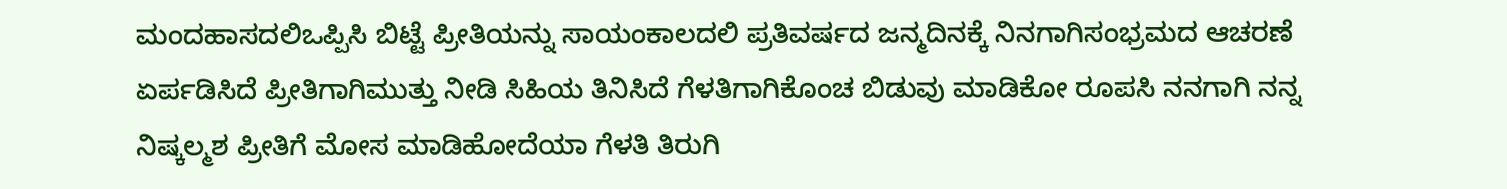ಮಂದಹಾಸದಲಿಒಪ್ಪಿಸಿ ಬಿಟ್ಟೆ ಪ್ರೀತಿಯನ್ನು ಸಾಯಂಕಾಲದಲಿ ಪ್ರತಿವರ್ಷದ ಜನ್ಮದಿನಕ್ಕೆ ನಿನಗಾಗಿಸಂಭ್ರಮದ ಆಚರಣೆ ಏರ್ಪಡಿಸಿದೆ ಪ್ರೀತಿಗಾಗಿಮುತ್ತು ನೀಡಿ ಸಿಹಿಯ ತಿನಿಸಿದೆ ಗೆಳತಿಗಾಗಿಕೊಂಚ ಬಿಡುವು ಮಾಡಿಕೋ ರೂಪಸಿ ನನಗಾಗಿ ನನ್ನ ನಿಷ್ಕಲ್ಮಶ ಪ್ರೀತಿಗೆ ಮೋಸ ಮಾಡಿಹೋದೆಯಾ ಗೆಳತಿ ತಿರುಗಿ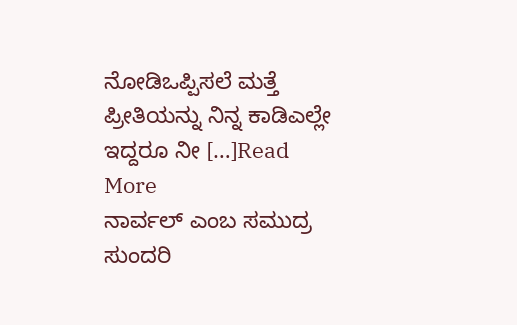ನೋಡಿಒಪ್ಪಿಸಲೆ ಮತ್ತೆ ಪ್ರೀತಿಯನ್ನು ನಿನ್ನ ಕಾಡಿಎಲ್ಲೇ ಇದ್ದರೂ ನೀ […]Read More
ನಾರ್ವಲ್ ಎಂಬ ಸಮುದ್ರ ಸುಂದರಿ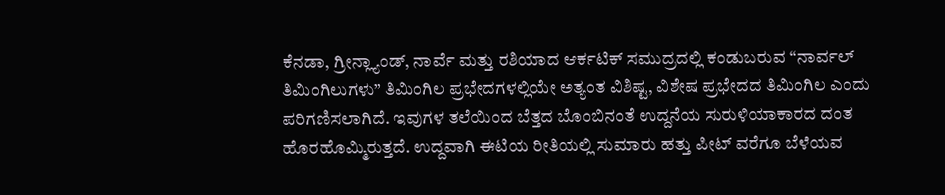ಕೆನಡಾ, ಗ್ರೀನ್ಲ್ಯಾಂಡ್, ನಾರ್ವೆ ಮತ್ತು ರಶಿಯಾದ ಆರ್ಕಟಿಕ್ ಸಮುದ್ರದಲ್ಲಿ ಕಂಡುಬರುವ “ನಾರ್ವಲ್ ತಿಮಿಂಗಿಲುಗಳು” ತಿಮಿಂಗಿಲ ಪ್ರಭೇದಗಳಲ್ಲಿಯೇ ಅತ್ಯಂತ ವಿಶಿಷ್ಟ, ವಿಶೇಷ ಪ್ರಭೇದದ ತಿಮಿಂಗಿಲ ಎಂದು ಪರಿಗಣಿಸಲಾಗಿದೆ. ಇವುಗಳ ತಲೆಯಿಂದ ಬೆತ್ತದ ಬೊಂಬಿನಂತೆ ಉದ್ದನೆಯ ಸುರುಳಿಯಾಕಾರದ ದಂತ ಹೊರಹೊಮ್ಮಿರುತ್ತದೆ. ಉದ್ದವಾಗಿ ಈಟಿಯ ರೀತಿಯಲ್ಲಿ ಸುಮಾರು ಹತ್ತು ಪೀಟ್ ವರೆಗೂ ಬೆಳೆಯವ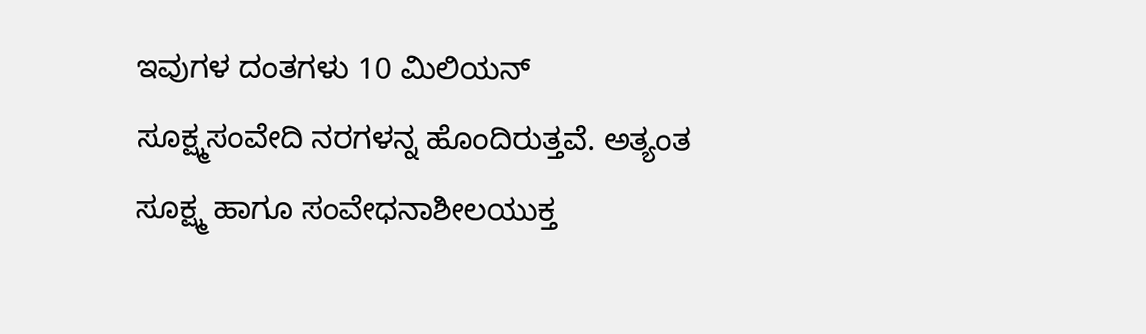ಇವುಗಳ ದಂತಗಳು 10 ಮಿಲಿಯನ್ ಸೂಕ್ಷ್ಮಸಂವೇದಿ ನರಗಳನ್ನ ಹೊಂದಿರುತ್ತವೆ. ಅತ್ಯಂತ ಸೂಕ್ಷ್ಮ ಹಾಗೂ ಸಂವೇಧನಾಶೀಲಯುಕ್ತ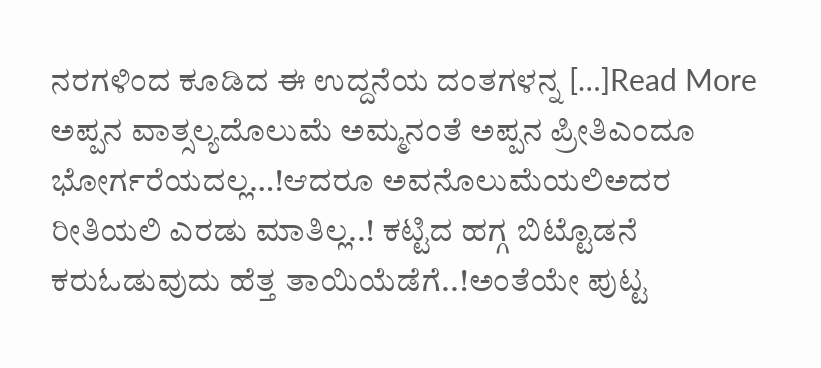ನರಗಳಿಂದ ಕೂಡಿದ ಈ ಉದ್ದನೆಯ ದಂತಗಳನ್ನ […]Read More
ಅಪ್ಪನ ವಾತ್ಸಲ್ಯದೊಲುಮೆ ಅಮ್ಮನಂತೆ ಅಪ್ಪನ ಪ್ರೀತಿಎಂದೂ ಭೋರ್ಗರೆಯದಲ್ಲ…!ಆದರೂ ಅವನೊಲುಮೆಯಲಿಅದರ ರೀತಿಯಲಿ ಎರಡು ಮಾತಿಲ್ಲ..! ಕಟ್ಟಿದ ಹಗ್ಗ ಬಿಟ್ಟೊಡನೆ ಕರುಓಡುವುದು ಹೆತ್ತ ತಾಯಿಯೆಡೆಗೆ..!ಅಂತೆಯೇ ಪುಟ್ಟ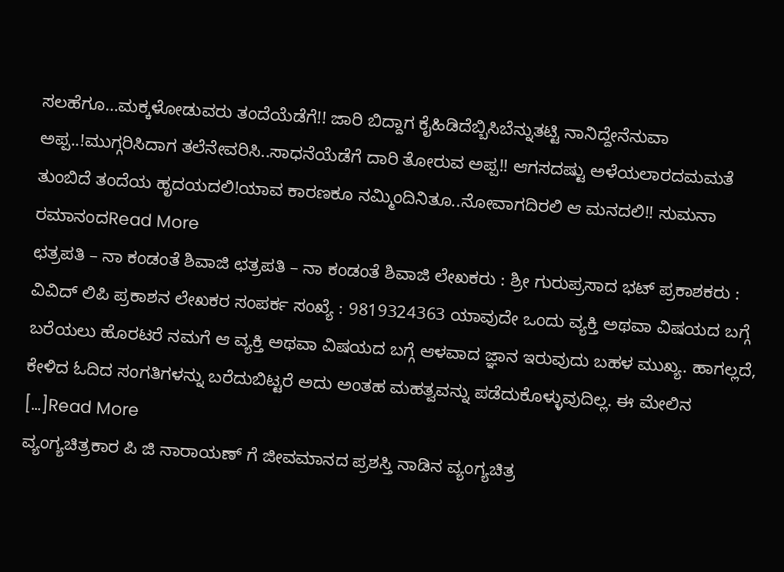ಸಲಹೆಗೂ…ಮಕ್ಕಳೋಡುವರು ತಂದೆಯೆಡೆಗೆ!! ಜಾರಿ ಬಿದ್ದಾಗ ಕೈಹಿಡಿದೆಬ್ಬಿಸಿಬೆನ್ನುತಟ್ಟಿ ನಾನಿದ್ದೇನೆನುವಾ ಅಪ್ಪ..!ಮುಗ್ಗರಿಸಿದಾಗ ತಲೆನೇವರಿಸಿ..ಸಾಧನೆಯೆಡೆಗೆ ದಾರಿ ತೋರುವ ಅಪ್ಪ!! ಆಗಸದಷ್ಟು ಅಳೆಯಲಾರದಮಮತೆ ತುಂಬಿದೆ ತಂದೆಯ ಹೃದಯದಲಿ!ಯಾವ ಕಾರಣಕೂ ನಮ್ಮಿಂದಿನಿತೂ..ನೋವಾಗದಿರಲಿ ಆ ಮನದಲಿ!! ಸುಮನಾ ರಮಾನಂದRead More
ಛತ್ರಪತಿ – ನಾ ಕಂಡಂತೆ ಶಿವಾಜಿ ಛತ್ರಪತಿ – ನಾ ಕಂಡಂತೆ ಶಿವಾಜಿ ಲೇಖಕರು : ಶ್ರೀ ಗುರುಪ್ರಸಾದ ಭಟ್ ಪ್ರಕಾಶಕರು : ವಿವಿದ್ ಲಿಪಿ ಪ್ರಕಾಶನ ಲೇಖಕರ ಸಂಪರ್ಕ ಸಂಖ್ಯೆ : 9819324363 ಯಾವುದೇ ಒಂದು ವ್ಯಕ್ತಿ ಅಥವಾ ವಿಷಯದ ಬಗ್ಗೆ ಬರೆಯಲು ಹೊರಟರೆ ನಮಗೆ ಆ ವ್ಯಕ್ತಿ ಅಥವಾ ವಿಷಯದ ಬಗ್ಗೆ ಆಳವಾದ ಜ್ಞಾನ ಇರುವುದು ಬಹಳ ಮುಖ್ಯ. ಹಾಗಲ್ಲದೆ, ಕೇಳಿದ ಓದಿದ ಸಂಗತಿಗಳನ್ನು ಬರೆದುಬಿಟ್ಟರೆ ಅದು ಅಂತಹ ಮಹತ್ವವನ್ನು ಪಡೆದುಕೊಳ್ಳುವುದಿಲ್ಲ. ಈ ಮೇಲಿನ […]Read More
ವ್ಯಂಗ್ಯಚಿತ್ರಕಾರ ಪಿ ಜಿ ನಾರಾಯಣ್ ಗೆ ಜೀವಮಾನದ ಪ್ರಶಸ್ತಿ ನಾಡಿನ ವ್ಯಂಗ್ಯಚಿತ್ರ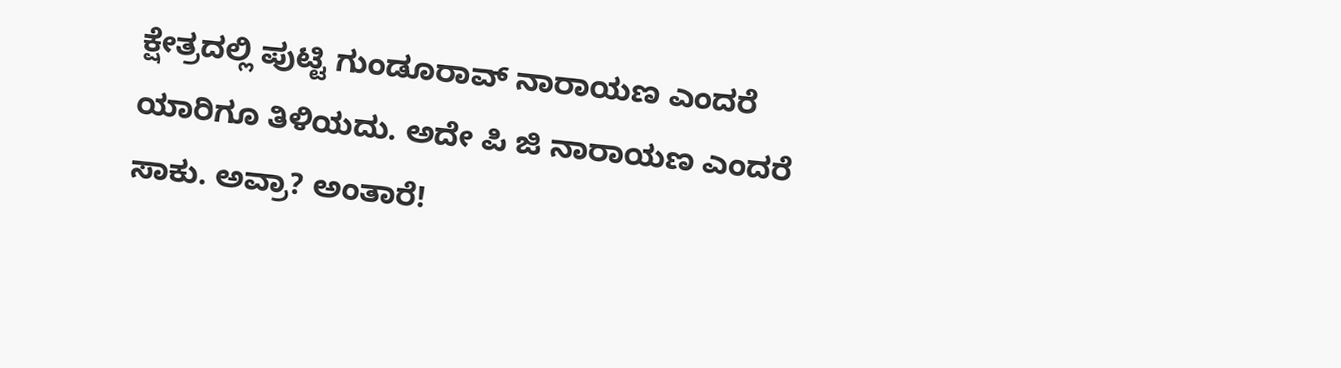ಕ್ಷೇತ್ರದಲ್ಲಿ ಪುಟ್ಟಿ ಗುಂಡೂರಾವ್ ನಾರಾಯಣ ಎಂದರೆ ಯಾರಿಗೂ ತಿಳಿಯದು. ಅದೇ ಪಿ ಜಿ ನಾರಾಯಣ ಎಂದರೆ ಸಾಕು. ಅವ್ರಾ? ಅಂತಾರೆ!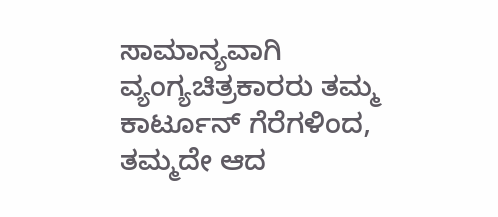ಸಾಮಾನ್ಯವಾಗಿ ವ್ಯಂಗ್ಯಚಿತ್ರಕಾರರು ತಮ್ಮ ಕಾರ್ಟೂನ್ ಗೆರೆಗಳಿಂದ, ತಮ್ಮದೇ ಆದ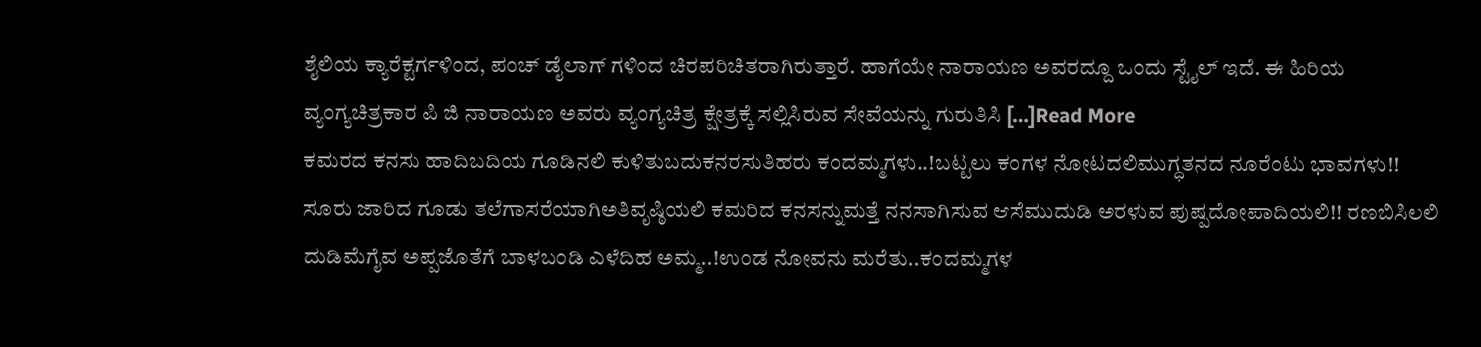ಶೈಲಿಯ ಕ್ಯಾರೆಕ್ಟರ್ಗಳಿಂದ, ಪಂಚ್ ಡೈಲಾಗ್ ಗಳಿಂದ ಚಿರಪರಿಚಿತರಾಗಿರುತ್ತಾರೆ. ಹಾಗೆಯೇ ನಾರಾಯಣ ಅವರದ್ದೂ ಒಂದು ಸ್ಟೈಲ್ ಇದೆ. ಈ ಹಿರಿಯ ವ್ಯಂಗ್ಯಚಿತ್ರಕಾರ ಪಿ ಜಿ ನಾರಾಯಣ ಅವರು ವ್ಯಂಗ್ಯಚಿತ್ರ ಕ್ಷೇತ್ರಕ್ಕೆ ಸಲ್ಲಿಸಿರುವ ಸೇವೆಯನ್ನು ಗುರುತಿಸಿ […]Read More
ಕಮರದ ಕನಸು ಹಾದಿಬದಿಯ ಗೂಡಿನಲಿ ಕುಳಿತುಬದುಕನರಸುತಿಹರು ಕಂದಮ್ಮಗಳು..!ಬಟ್ಟಲು ಕಂಗಳ ನೋಟದಲಿಮುಗ್ಧತನದ ನೂರೆಂಟು ಭಾವಗಳು!! ಸೂರು ಜಾರಿದ ಗೂಡು ತಲೆಗಾಸರೆಯಾಗಿಅತಿವೃಷ್ಠಿಯಲಿ ಕಮರಿದ ಕನಸನ್ನುಮತ್ತೆ ನನಸಾಗಿಸುವ ಆಸೆಮುದುಡಿ ಅರಳುವ ಪುಷ್ಪದೋಪಾದಿಯಲಿ!! ರಣಬಿಸಿಲಲಿ ದುಡಿಮೆಗೈವ ಅಪ್ಪಜೊತೆಗೆ ಬಾಳಬಂಡಿ ಎಳೆದಿಹ ಅಮ್ಮ..!ಉಂಡ ನೋವನು ಮರೆತು..ಕಂದಮ್ಮಗಳ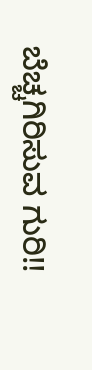ಬೆಚ್ಚಗಿರಿಸುವ ಗುರಿ!!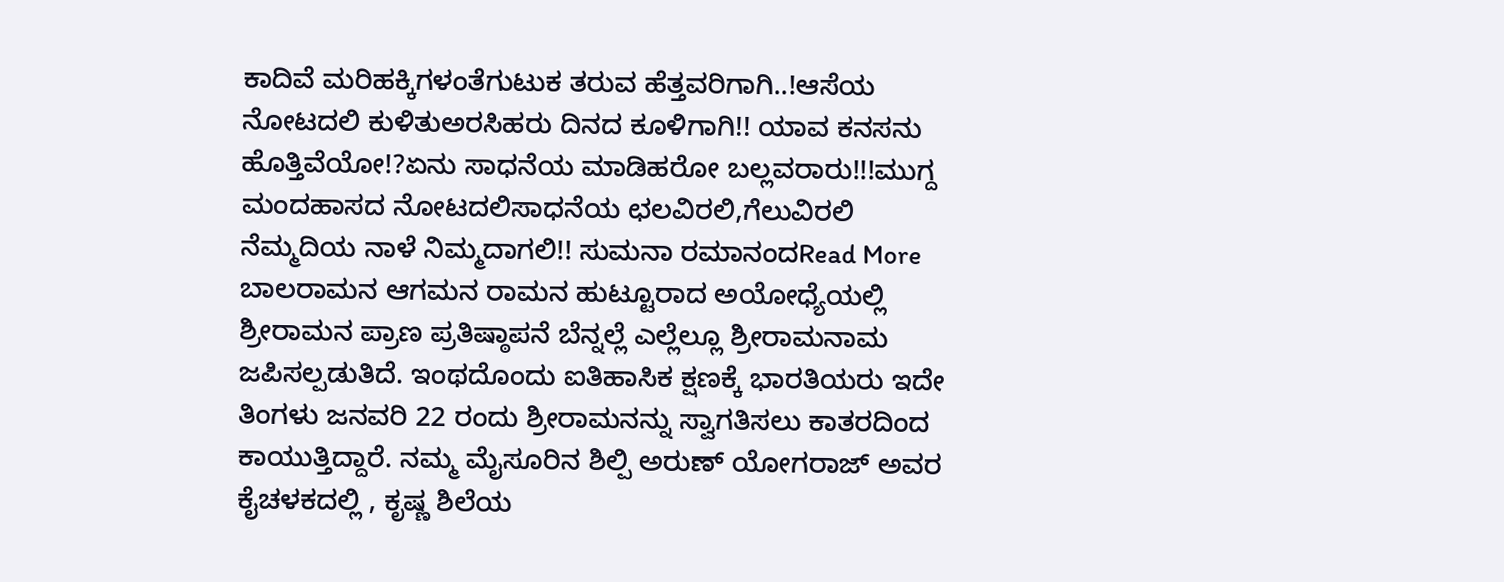ಕಾದಿವೆ ಮರಿಹಕ್ಕಿಗಳಂತೆಗುಟುಕ ತರುವ ಹೆತ್ತವರಿಗಾಗಿ..!ಆಸೆಯ ನೋಟದಲಿ ಕುಳಿತುಅರಸಿಹರು ದಿನದ ಕೂಳಿಗಾಗಿ!! ಯಾವ ಕನಸನು ಹೊತ್ತಿವೆಯೋ!?ಏನು ಸಾಧನೆಯ ಮಾಡಿಹರೋ ಬಲ್ಲವರಾರು!!!ಮುಗ್ದ ಮಂದಹಾಸದ ನೋಟದಲಿಸಾಧನೆಯ ಛಲವಿರಲಿ,ಗೆಲುವಿರಲಿ ನೆಮ್ಮದಿಯ ನಾಳೆ ನಿಮ್ಮದಾಗಲಿ!! ಸುಮನಾ ರಮಾನಂದRead More
ಬಾಲರಾಮನ ಆಗಮನ ರಾಮನ ಹುಟ್ಟೂರಾದ ಅಯೋಧ್ಯೆಯಲ್ಲಿ ಶ್ರೀರಾಮನ ಪ್ರಾಣ ಪ್ರತಿಷ್ಠಾಪನೆ ಬೆನ್ನಲ್ಲೆ ಎಲ್ಲೆಲ್ಲೂ ಶ್ರೀರಾಮನಾಮ ಜಪಿಸಲ್ಪಡುತಿದೆ. ಇಂಥದೊಂದು ಐತಿಹಾಸಿಕ ಕ್ಷಣಕ್ಕೆ ಭಾರತಿಯರು ಇದೇ ತಿಂಗಳು ಜನವರಿ 22 ರಂದು ಶ್ರೀರಾಮನನ್ನು ಸ್ವಾಗತಿಸಲು ಕಾತರದಿಂದ ಕಾಯುತ್ತಿದ್ದಾರೆ. ನಮ್ಮ ಮೈಸೂರಿನ ಶಿಲ್ಪಿ ಅರುಣ್ ಯೋಗರಾಜ್ ಅವರ ಕೈಚಳಕದಲ್ಲಿ , ಕೃಷ್ಣ ಶಿಲೆಯ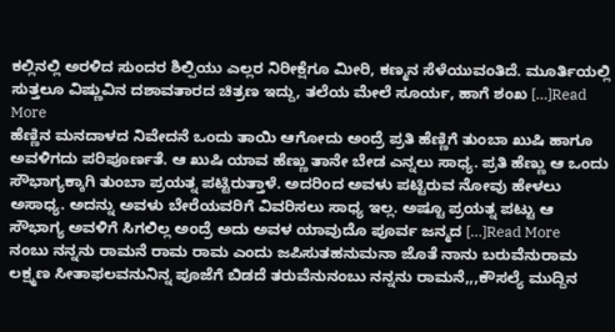ಕಲ್ಲಿನಲ್ಲಿ ಅರಳಿದ ಸುಂದರ ಶಿಲ್ಪಿಯು ಎಲ್ಲರ ನಿರೀಕ್ಷೆಗೂ ಮೀರಿ, ಕಣ್ಮನ ಸೆಳೆಯುವಂತಿದೆ. ಮೂರ್ತಿಯಲ್ಲಿ ಸುತ್ತಲೂ ವಿಷ್ಣುವಿನ ದಶಾವತಾರದ ಚಿತ್ರಣ ಇದ್ದು, ತಲೆಯ ಮೇಲೆ ಸೂರ್ಯ, ಹಾಗೆ ಶಂಖ […]Read More
ಹೆಣ್ಣಿನ ಮನದಾಳದ ನಿವೇದನೆ ಒಂದು ತಾಯಿ ಆಗೋದು ಅಂದ್ರೆ ಪ್ರತಿ ಹೆಣ್ಣಿಗೆ ತುಂಬಾ ಖುಷಿ ಹಾಗೂ ಅವಳಿಗದು ಪರಿಪೂರ್ಣತೆ. ಆ ಖುಷಿ ಯಾವ ಹೆಣ್ಣು ತಾನೇ ಬೇಡ ಎನ್ನಲು ಸಾಧ್ಯ. ಪ್ರತಿ ಹೆಣ್ಣು ಆ ಒಂದು ಸೌಭಾಗ್ಯಕ್ಕಾಗಿ ತುಂಬಾ ಪ್ರಯತ್ನ ಪಟ್ಟಿರುತ್ತಾಳೆ. ಅದರಿಂದ ಅವಳು ಪಟ್ಟಿರುವ ನೋವು ಹೇಳಲು ಅಸಾಧ್ಯ. ಅದನ್ನು ಅವಳು ಬೇರೆಯವರಿಗೆ ವಿವರಿಸಲು ಸಾಧ್ಯ ಇಲ್ಲ. ಅಷ್ಟೂ ಪ್ರಯತ್ನ ಪಟ್ಟು ಆ ಸೌಭಾಗ್ಯ ಅವಳಿಗೆ ಸಿಗಲಿಲ್ಲ ಅಂದ್ರೆ ಅದು ಅವಳ ಯಾವುದೊ ಪೂರ್ವ ಜನ್ಮದ […]Read More
ನಂಬು ನನ್ನನು ರಾಮನೆ ರಾಮ ರಾಮ ಎಂದು ಜಪಿಸುತಹನುಮನಾ ಜೊತೆ ನಾನು ಬರುವೆನುರಾಮ ಲಕ್ಷ್ಮಣ ಸೀತಾಫಲವನುನಿನ್ನ ಪೂಜೆಗೆ ಬಿಡದೆ ತರುವೆನುನಂಬು ನನ್ನನು ರಾಮನೆ,,,ಕೌಸಲ್ಯೆ ಮುದ್ದಿನ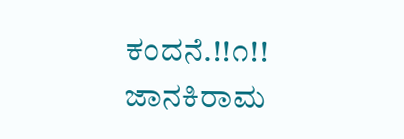ಕಂದನೆ.!!೧!! ಜಾನಕಿರಾಮ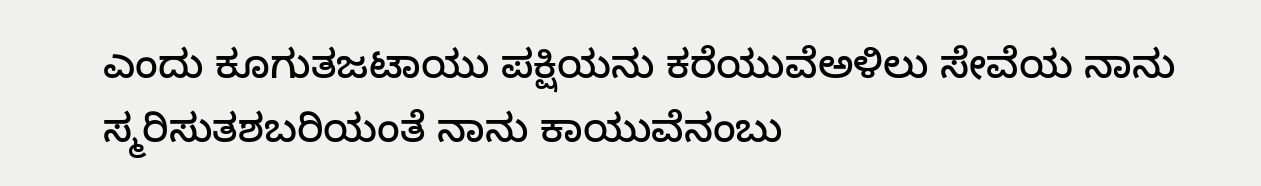ಎಂದು ಕೂಗುತಜಟಾಯು ಪಕ್ಷಿಯನು ಕರೆಯುವೆಅಳಿಲು ಸೇವೆಯ ನಾನು ಸ್ಮರಿಸುತಶಬರಿಯಂತೆ ನಾನು ಕಾಯುವೆನಂಬು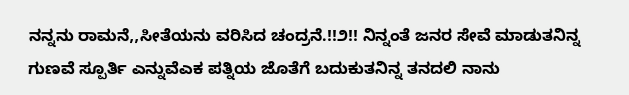ನನ್ನನು ರಾಮನೆ,,ಸೀತೆಯನು ವರಿಸಿದ ಚಂದ್ರನೆ.!!೨!! ನಿನ್ನಂತೆ ಜನರ ಸೇವೆ ಮಾಡುತನಿನ್ನ ಗುಣವೆ ಸ್ಪೂರ್ತಿ ಎನ್ನುವೆಎಕ ಪತ್ನಿಯ ಜೊತೆಗೆ ಬದುಕುತನಿನ್ನ ತನದಲಿ ನಾನು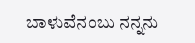ಬಾಳುವೆನಂಬು ನನ್ನನು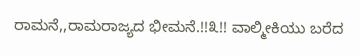ರಾಮನೆ,,ರಾಮರಾಜ್ಯದ ಭೀಮನೆ.!!೩!! ವಾಲ್ಮೀಕಿಯು ಬರೆದ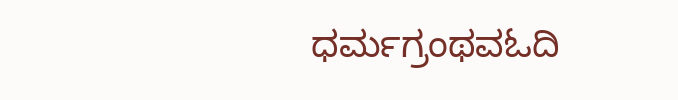ಧರ್ಮಗ್ರಂಥವಓದಿ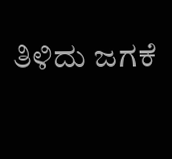ತಿಳಿದು ಜಗಕೆ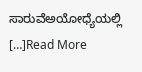ಸಾರುವೆಅಯೋಧ್ಯೆಯಲ್ಲಿ […]Read More